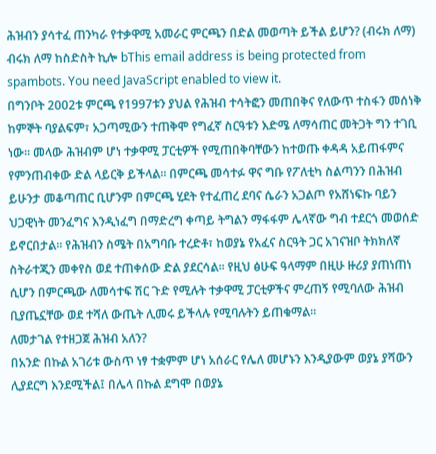ሕዝብን ያሳተፈ ጠንካራ የተቃዋሚ አመራር ምርጫን በድል መወጣት ይችል ይሆን? (ብሩክ ለማ)
ብሩክ ለማ ከስድስት ኪሎ bThis email address is being protected from spambots. You need JavaScript enabled to view it.
በግንቦት 2002ቱ ምርጫ የ1997ቱን ያህል የሕዝብ ተሳትፎን መጠበቅና የለውጥ ተስፋን መሰነቅ ከምኞት ባያልፍም፣ አጋጣሚውን ተጠቅሞ የግፈኛ ስርዓቱን እድሜ ለማሳጠር መትጋት ግን ተገቢ ነው። መላው ሕዝብም ሆነ ተቃዋሚ ፓርቲዎች የሚጠበቅባቸውን ከተወጡ ቀዳዳ አይጠፋምና የምንጠብቀው ድል ላይርቅ ይችላል። በምርጫ መሳተፉ ዋና ግቡ የፖለቲካ ስልጣንን በሕዝብ ይሁንታ መቆጣጠር ቢሆንም በምርጫ ሂደት የተፈጠረ ደባና ሴራን አጋልጦ የአሸነፍኩ ባይን ህጋዊነት መንፈግና እንዲነፈግ በማድረግ ቀጣይ ትግልን ማፋፋም ሌላኛው ግብ ተደርጎ መወሰድ ይኖርበታል። የሕዝብን ስሜት በአግባቡ ተረድቶ፣ ከወያኔ የአፈና ስርዓት ጋር አገናዝቦ ትክክለኛ ስትራተጂን መቀየስ ወደ ተጠቀሰው ድል ያደርሳል። የዚህ ፅሁፍ ዓላማም በዚሁ ዙሪያ ያጠነጠነ ሲሆን በምርጫው ለመሳተፍ ሽር ጉድ የሚሉት ተቃዋሚ ፓርቲዎችና ምረጠኝ የሚባለው ሕዝብ ቢያጤኗቸው ወደ ተሻለ ውጤት ሊመሩ ይችላሉ የሚባሉትን ይጠቁማል።
ለመታገል የተዘጋጀ ሕዝብ አለን?
በአንድ በኩል አገሪቱ ውስጥ ነፃ ተቋምም ሆነ አሰራር የሌለ መሆኑን እንዲያውም ወያኔ ያሻውን ሊያደርግ እንደሚችል፤ በሌላ በኩል ደግሞ በወያኔ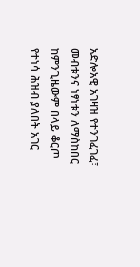አድሎአዊ አገዛዝ የተንገፈገፈ፣ መብቱንና ነፃነቱን ለማስከበር ከምንጊዜውም በላይ ቆርጦ የተነሳ ሕዝብ ያለበት አገር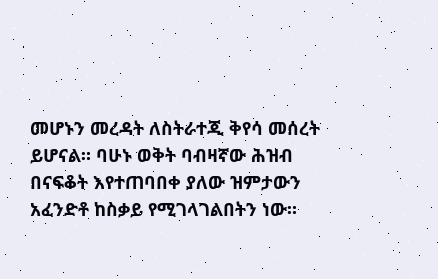መሆኑን መረዳት ለስትራተጂ ቅየሳ መሰረት ይሆናል። ባሁኑ ወቅት ባብዛኛው ሕዝብ በናፍቆት እየተጠባበቀ ያለው ዝምታውን አፈንድቶ ከስቃይ የሚገላገልበትን ነው።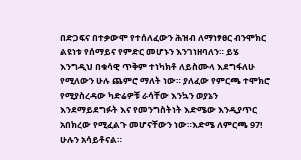በድጋፍና በተቃውሞ የተሰለፈውን ሕዝብ ለማነፃፀር ብንሞክር ልዩነቱ የሰማይና የምድር መሆኑን እንገነዘባለን። ይሄ እንግዲህ በቁሳዊ ጥቅም ተነካክቶ ለይስሙላ እደግፋለሁ የሚለውን ሁሉ ጨምሮ ማለት ነው። ያለፈው የምርጫ ተሞክሮ የሚያስረዳው ካድሬዎቹ ራሳቸው እንኳን ወያኔን እንደማይደግፉት እና የመንግስትነት እድሜው እንዲያጥር አበክረው የሚፈልጉ መሆናቸውን ነው።እድሜ ለምርጫ 97! ሁሉን አሳይቶናል።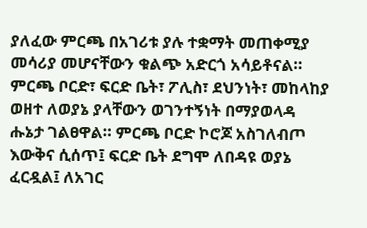ያለፈው ምርጫ በአገሪቱ ያሉ ተቋማት መጠቀሚያ መሳሪያ መሆናቸውን ቁልጭ አድርጎ አሳይቶናል። ምርጫ ቦርድ፣ ፍርድ ቤት፣ ፖሊስ፣ ደህንነት፣ መከላከያ ወዘተ ለወያኔ ያላቸውን ወገንተኝነት በማያወላዳ ሑኔታ ገልፀዋል። ምርጫ ቦርድ ኮሮጆ አስገለብጦ እውቅና ሲሰጥ፤ ፍርድ ቤት ደግሞ ለበዳዩ ወያኔ ፈርዷል፤ ለአገር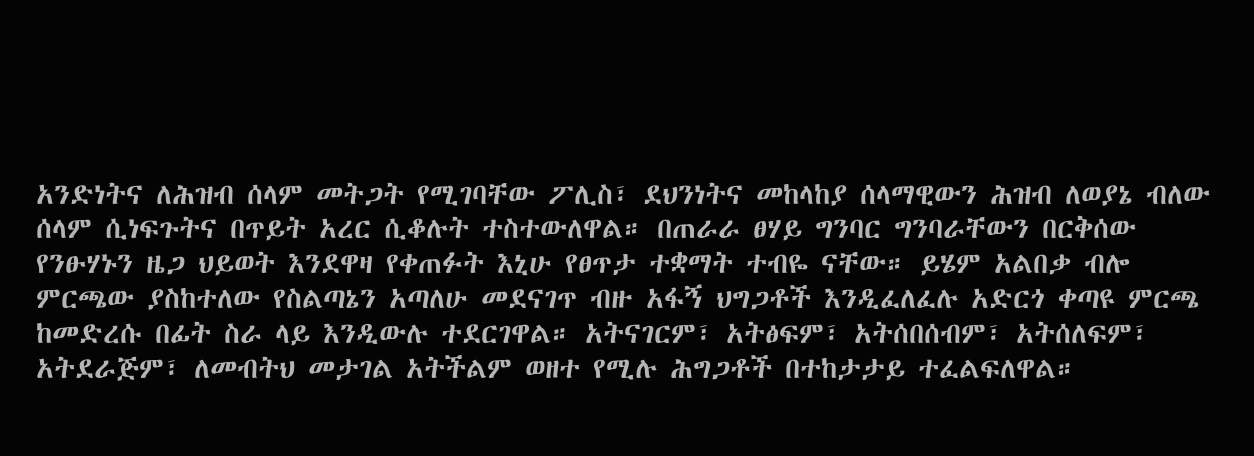አንድነትና ለሕዝብ ሰላም መትጋት የሚገባቸው ፖሊስ፣ ደህንነትና መከላከያ ሰላማዊውን ሕዝብ ለወያኔ ብለው ሰላም ሲነፍጉትና በጥይት አረር ሲቆሉት ተስተውለዋል። በጠራራ ፀሃይ ግንባር ግንባራቸውን በርቅሰው የንፁሃኑን ዜጋ ህይወት እንደዋዛ የቀጠፉት እኒሁ የፀጥታ ተቋማት ተብዬ ናቸው። ይሄም አልበቃ ብሎ ምርጫው ያስከተለው የስልጣኔን አጣለሁ መደናገጥ ብዙ አፋኝ ህግጋቶች እንዲፈለፈሉ አድርጎ ቀጣዩ ምርጫ ከመድረሱ በፊት ስራ ላይ እንዲውሉ ተደርገዋል። አትናገርም፣ አትፅፍም፣ አትሰበሰብም፣ አትሰለፍም፣ አትደራጅም፣ ለመብትህ መታገል አትችልም ወዘተ የሚሉ ሕግጋቶች በተከታታይ ተፈልፍለዋል።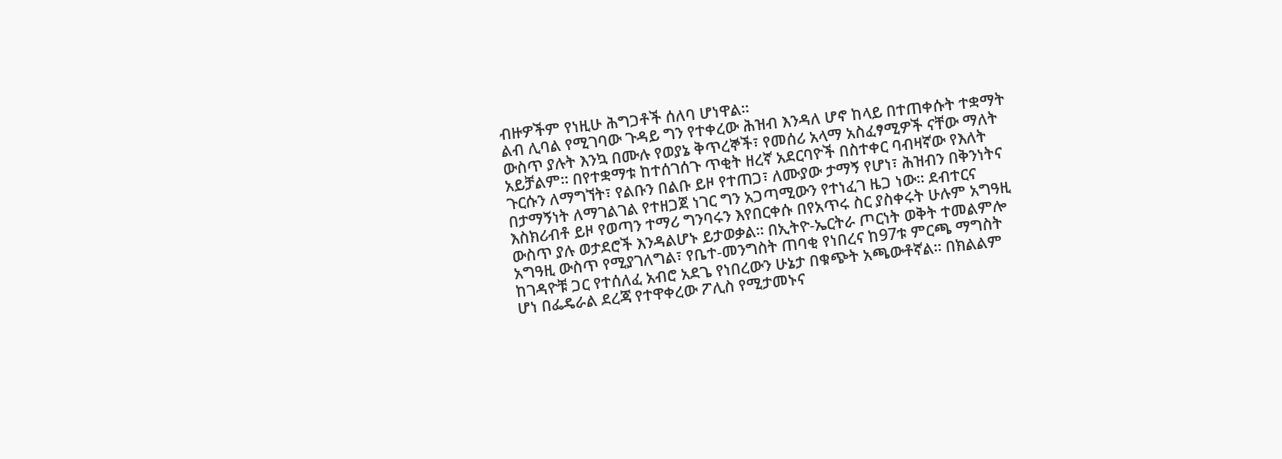ብዙዎችም የነዚሁ ሕግጋቶች ሰለባ ሆነዋል።
ልብ ሊባል የሚገባው ጉዳይ ግን የተቀረው ሕዝብ እንዳለ ሆኖ ከላይ በተጠቀሱት ተቋማት ውስጥ ያሉት እንኳ በሙሉ የወያኔ ቅጥረኞች፣ የመሰሪ አላማ አስፈፃሚዎች ናቸው ማለት አይቻልም። በየተቋማቱ ከተሰገሰጉ ጥቂት ዘረኛ አደርባዮች በስተቀር ባብዛኛው የእለት ጉርሱን ለማግኘት፣ የልቡን በልቡ ይዞ የተጠጋ፣ ለሙያው ታማኝ የሆነ፣ ሕዝብን በቅንነትና በታማኝነት ለማገልገል የተዘጋጀ ነገር ግን አጋጣሚውን የተነፈገ ዜጋ ነው። ደብተርና እስክሪብቶ ይዞ የወጣን ተማሪ ግንባሩን እየበርቀሱ በየአጥሩ ስር ያስቀሩት ሁሉም አግዓዚ ውስጥ ያሉ ወታደሮች እንዳልሆኑ ይታወቃል። በኢትዮ-ኤርትራ ጦርነት ወቅት ተመልምሎ አግዓዚ ውስጥ የሚያገለግል፣ የቤተ-መንግስት ጠባቂ የነበረና ከ97ቱ ምርጫ ማግስት ከገዳዮቹ ጋር የተሰለፈ አብሮ አደጌ የነበረውን ሁኔታ በቁጭት አጫውቶኛል። በክልልም ሆነ በፌዴራል ደረጃ የተዋቀረው ፖሊስ የሚታመኑና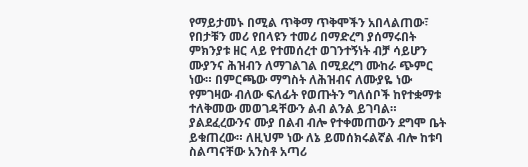የማይታመኑ በሚል ጥቅማ ጥቅሞችን አበላልጠው፣ የበታቹን መሪ የበላዩን ተመሪ በማድረግ ያሰማሩበት ምክንያቱ ዘር ላይ የተመሰረተ ወገንተኝነት ብቻ ሳይሆን ሙያንና ሕዝብን ለማገልገል በሚደረግ ሙከራ ጭምር ነው። በምርጫው ማግስት ለሕዝብና ለሙያዬ ነው የምገዛው ብለው ፍለፊት የወጡትን ግለሰቦች ከየተቋማቱ ተለቅመው መወገዳቸውን ልብ ልንል ይገባል። ያልደፈረውንና ሙያ በልብ ብሎ የተቀመጠውን ደግሞ ቤት ይቁጠረው። ለዚህም ነው ለኔ ይመሰክሩልኛል ብሎ ከቱባ ስልጣናቸው አንስቶ አጣሪ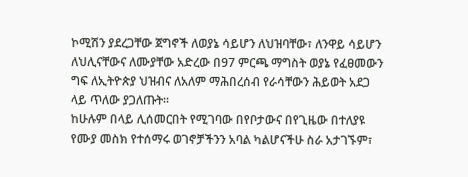ኮሚሽን ያደረጋቸው ጀግኖች ለወያኔ ሳይሆን ለህዝባቸው፣ ለንዋይ ሳይሆን ለህሊናቸውና ለሙያቸው አድረው በ97 ምርጫ ማግስት ወያኔ የፈፀመውን ግፍ ለኢትዮጵያ ህዝብና ለአለም ማሕበረሰብ የራሳቸውን ሕይወት አደጋ ላይ ጥለው ያጋለጡት።
ከሁሉም በላይ ሊሰመርበት የሚገባው በየቦታውና በየጊዜው በተለያዩ የሙያ መስክ የተሰማሩ ወገኖቻችንን አባል ካልሆናችሁ ስራ አታገኙም፣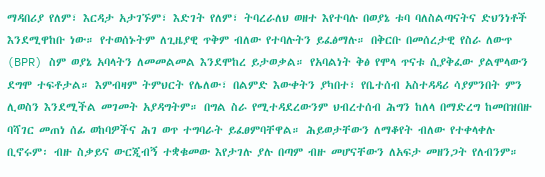ማዳበሪያ የለም፣ እርዳታ አታገኙም፣ እድገት የለም፣ ትባረራለህ ወዘተ እየተባሉ በወያኔ ቱባ ባለስልጣናትና ድህንነቶች እንደሚዋከቡ ነው። የተወሰኑትም ለጊዜያዊ ጥቅም ብለው የተባሉትን ይፈፅማሉ። በቅርቡ በመሰረታዊ የስራ ለውጥ (BPR) ስም ወያኔ አባላትን ለመመልመል እንደሞከረ ይታወቃል። የአባልነት ቅፅ የሞላ ጥናቱ ሲያቅፈው ያልሞላውን ደግሞ ተፍቶታል። እምብዛም ትምህርት የሌለው፣ በልምድ እውቀትን ያካበተ፣ የቤተሰብ አስተዳዳሪ ሳያምንበት ምን ሊወስን እንደሚችል መገመት አያዳግትም። በግል ስራ የሚተዳደረውንም ህብረተሰብ ሕግን ከለላ በማድረግ ከመበዝበዙ ባሻገር መጠነ ሰፊ ወከባዎችና ሕገ ወጥ ተግባራት ይፈፀምባቸዋል። ሕይወታቸውን ለማቆየት ብለው የተቀላቀሉ ቢኖሩም፡ ብዙ ስቃይና ውርጂብኝ ተቋቁመው እየታገሉ ያሉ በጣም ብዙ መሆናቸውን ለአፍታ መዘንጋት የለብንም።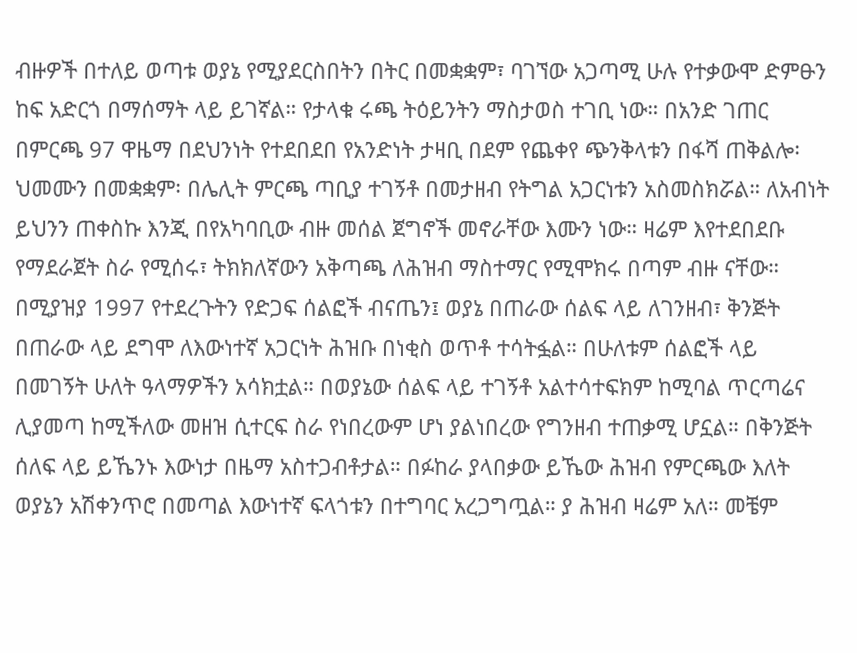ብዙዎች በተለይ ወጣቱ ወያኔ የሚያደርስበትን በትር በመቋቋም፣ ባገኘው አጋጣሚ ሁሉ የተቃውሞ ድምፁን ከፍ አድርጎ በማሰማት ላይ ይገኛል። የታላቁ ሩጫ ትዕይንትን ማስታወስ ተገቢ ነው። በአንድ ገጠር በምርጫ 97 ዋዜማ በደህንነት የተደበደበ የአንድነት ታዛቢ በደም የጨቀየ ጭንቅላቱን በፋሻ ጠቅልሎ፡ ህመሙን በመቋቋም፡ በሌሊት ምርጫ ጣቢያ ተገኝቶ በመታዘብ የትግል አጋርነቱን አስመስክሯል። ለአብነት ይህንን ጠቀስኩ እንጂ በየአካባቢው ብዙ መሰል ጀግኖች መኖራቸው እሙን ነው። ዛሬም እየተደበደቡ የማደራጀት ስራ የሚሰሩ፣ ትክክለኛውን አቅጣጫ ለሕዝብ ማስተማር የሚሞክሩ በጣም ብዙ ናቸው።
በሚያዝያ 1997 የተደረጉትን የድጋፍ ሰልፎች ብናጤን፤ ወያኔ በጠራው ሰልፍ ላይ ለገንዘብ፣ ቅንጅት በጠራው ላይ ደግሞ ለእውነተኛ አጋርነት ሕዝቡ በነቂስ ወጥቶ ተሳትፏል። በሁለቱም ሰልፎች ላይ በመገኝት ሁለት ዓላማዎችን አሳክቷል። በወያኔው ሰልፍ ላይ ተገኝቶ አልተሳተፍክም ከሚባል ጥርጣሬና ሊያመጣ ከሚችለው መዘዝ ሲተርፍ ስራ የነበረውም ሆነ ያልነበረው የግንዘብ ተጠቃሚ ሆኗል። በቅንጅት ሰለፍ ላይ ይኼንኑ እውነታ በዜማ አስተጋብቶታል። በፉከራ ያላበቃው ይኼው ሕዝብ የምርጫው እለት ወያኔን አሽቀንጥሮ በመጣል እውነተኛ ፍላጎቱን በተግባር አረጋግጧል። ያ ሕዝብ ዛሬም አለ። መቼም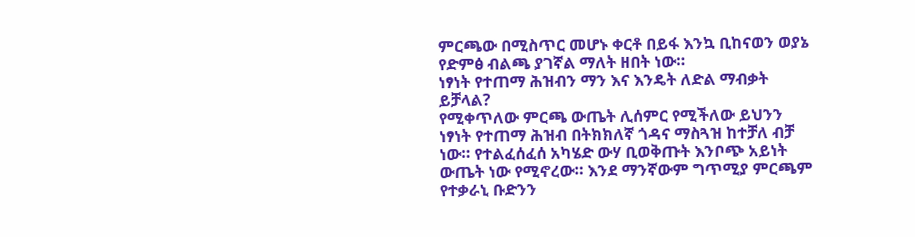ምርጫው በሚስጥር መሆኑ ቀርቶ በይፋ እንኳ ቢከናወን ወያኔ የድምፅ ብልጫ ያገኛል ማለት ዘበት ነው።
ነፃነት የተጠማ ሕዝብን ማን እና እንዴት ለድል ማብቃት ይቻላል?
የሚቀጥለው ምርጫ ውጤት ሊሰምር የሚችለው ይህንን ነፃነት የተጠማ ሕዝብ በትክክለኛ ጎዳና ማስጓዝ ከተቻለ ብቻ ነው። የተልፈሰፈሰ አካሄድ ውሃ ቢወቅጡት እንቦጭ አይነት ውጤት ነው የሚኖረው። እንደ ማንኛውም ግጥሚያ ምርጫም የተቃራኒ ቡድንን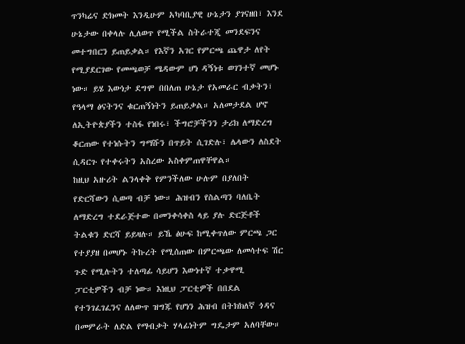ጥንካሬና ድክመት እንዲሁም አካባቢያዊ ሁኔታን ያገናዘበ፣ እንደ ሁኔታው በቀላሉ ሊለወጥ የሚችል ስትራተጂ መንደፍንና መተግበርን ይጠይቃል። የእኛን አገር የምርጫ ጨዋታ ለየት የሚያደርገው የመጫወቻ ሜዳውም ሆነ ዳኝነቱ ወገንተኛ መሆኑ ነው። ይሄ እውነታ ደግሞ በበለጠ ሁኔታ የአመራር ብቃትን፣ የዓላማ ፅናትንና ቁርጠኝነትን ይጠይቃል። አለመታደል ሆኖ ለኢትዮጵያችን ተስፋ የነበሩ፣ ችግሮቻችንን ታሪክ ለማድረግ ቆርጠው የተነሱትን ግማሹን በጥይት ሲገድሉ፣ ሌላውን ለስደት ሲዳርጉ የተቀሩትን አስረው አስቀምጠዋቸዋል።
ከዚህ አዙሪት ልንላቀቅ የምንችለው ሁሉም በያለበት የድርሻውን ሲወጣ ብቻ ነው። ሕዝብን የስልጣን ባለቤት ለማድረግ ተደራጅተው በመንቀሳቀስ ላይ ያሉ ድርጅቶች ትልቁን ድርሻ ይይዛሉ። ይኼ ፅሁፍ ከሚቀጥለው ምርጫ ጋር የተያያዘ በመሆኑ ትኩረት የሚሰጠው በምርጫው ለመሳተፍ ሽር ጉድ የሚሉትን ተለጣፊ ሳይሆን እውነተኛ ተቃዋሚ ፓርቲዎችን ብቻ ነው። እነዚህ ፓርቲዎች በበደል የተንገፈገፈንና ለለውጥ ዝግጁ የሆነን ሕዝብ በትክክለኛ ጎዳና በመምራት ለድል የማብቃት ሃላፊነትም ግዴታም አለባቸው።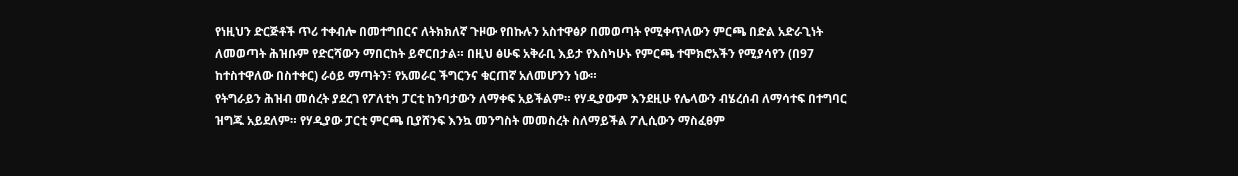የነዚህን ድርጅቶች ጥሪ ተቀብሎ በመተግበርና ለትክክለኛ ጉዞው የበኩሉን አስተዋፅዖ በመወጣት የሚቀጥለውን ምርጫ በድል አድራጊነት ለመወጣት ሕዝቡም የድርሻውን ማበርከት ይኖርበታል። በዚህ ፅሁፍ አቅራቢ እይታ የእስካሁኑ የምርጫ ተሞክሮአችን የሚያሳየን (በ97 ከተስተዋለው በስተቀር) ራዕይ ማጣትን፣ የአመራር ችግርንና ቁርጠኛ አለመሆንን ነው።
የትግራይን ሕዝብ መሰረት ያደረገ የፖለቲካ ፓርቲ ከንባታውን ለማቀፍ አይችልም። የሃዲያውም እንደዚሁ የሌላውን ብሄረሰብ ለማሳተፍ በተግባር ዝግጁ አይደለም። የሃዲያው ፓርቲ ምርጫ ቢያሸንፍ እንኳ መንግስት መመስረት ስለማይችል ፖሊሲውን ማስፈፀም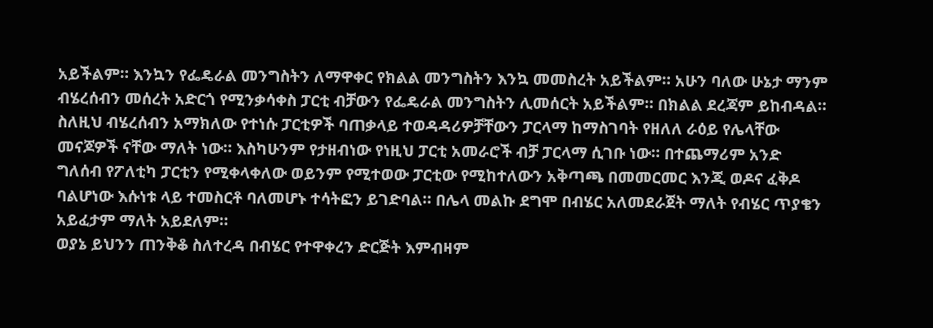አይችልም። እንኳን የፌዴራል መንግስትን ለማዋቀር የክልል መንግስትን እንኳ መመስረት አይችልም። አሁን ባለው ሁኔታ ማንም ብሄረሰብን መሰረት አድርጎ የሚንቃሳቀስ ፓርቲ ብቻውን የፌዴራል መንግስትን ሊመሰርት አይችልም። በክልል ደረጃም ይከብዳል። ስለዚህ ብሄረሰብን አማክለው የተነሱ ፓርቲዎች ባጠቃላይ ተወዳዳሪዎቻቸውን ፓርላማ ከማስገባት የዘለለ ራዕይ የሌላቸው መናጆዎች ናቸው ማለት ነው። እስካሁንም የታዘብነው የነዚህ ፓርቲ አመራሮች ብቻ ፓርላማ ሲገቡ ነው። በተጨማሪም አንድ ግለሰብ የፖለቲካ ፓርቲን የሚቀላቀለው ወይንም የሚተወው ፓርቲው የሚከተለውን አቅጣጫ በመመርመር እንጂ ወዶና ፈቅዶ ባልሆነው እሱነቱ ላይ ተመስርቶ ባለመሆኑ ተሳትፎን ይገድባል። በሌላ መልኩ ደግሞ በብሄር አለመደራጀት ማለት የብሄር ጥያቄን አይፈታም ማለት አይደለም።
ወያኔ ይህንን ጠንቅቆ ስለተረዳ በብሄር የተዋቀረን ድርጅት እምብዛም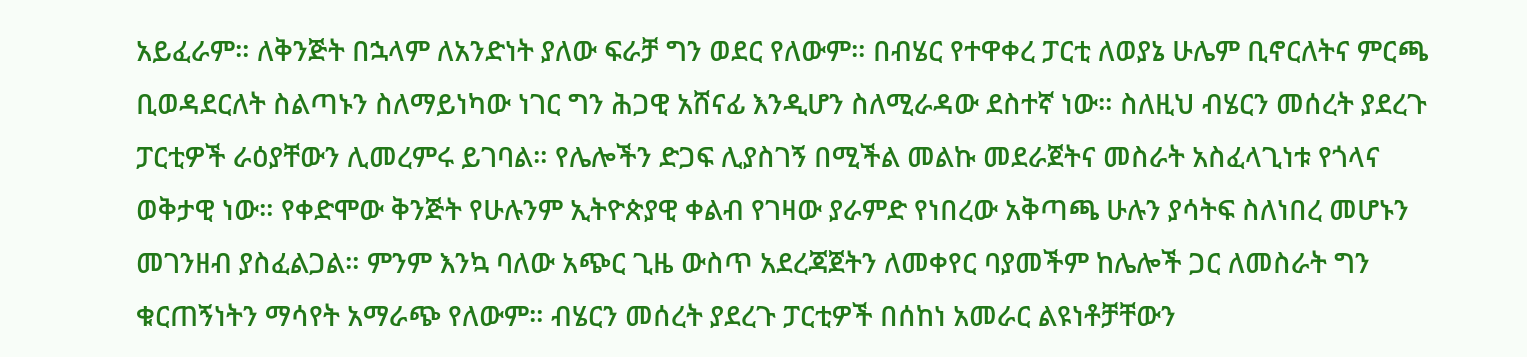አይፈራም። ለቅንጅት በኋላም ለአንድነት ያለው ፍራቻ ግን ወደር የለውም። በብሄር የተዋቀረ ፓርቲ ለወያኔ ሁሌም ቢኖርለትና ምርጫ ቢወዳደርለት ስልጣኑን ስለማይነካው ነገር ግን ሕጋዊ አሸናፊ እንዲሆን ስለሚራዳው ደስተኛ ነው። ስለዚህ ብሄርን መሰረት ያደረጉ ፓርቲዎች ራዕያቸውን ሊመረምሩ ይገባል። የሌሎችን ድጋፍ ሊያስገኝ በሚችል መልኩ መደራጀትና መስራት አስፈላጊነቱ የጎላና ወቅታዊ ነው። የቀድሞው ቅንጅት የሁሉንም ኢትዮጵያዊ ቀልብ የገዛው ያራምድ የነበረው አቅጣጫ ሁሉን ያሳትፍ ስለነበረ መሆኑን መገንዘብ ያስፈልጋል። ምንም እንኳ ባለው አጭር ጊዜ ውስጥ አደረጃጀትን ለመቀየር ባያመችም ከሌሎች ጋር ለመስራት ግን ቁርጠኝነትን ማሳየት አማራጭ የለውም። ብሄርን መሰረት ያደረጉ ፓርቲዎች በሰከነ አመራር ልዩነቶቻቸውን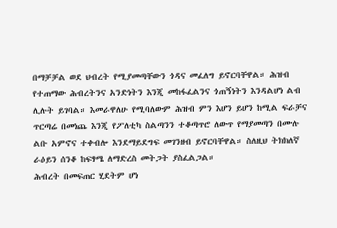በማቻቻል ወደ ህብረት የሚያመጣቸውን ጎዳና መፈለግ ይኖርባቸዋል። ሕዝብ የተጠማው ሕብረትንና አንድነትን እንጂ መከፋፈልንና ጎጠኝነትን እንዳልሆነ ልብ ሊሉት ይገባል። እመራዋለሁ የሚባለውም ሕዝብ ምን እሆን ይሆን ከሚል ፍራቻና ጥርጣሬ በመነጨ እንጂ የፖለቲካ ስልጣንን ተቆጣጥሮ ለውጥ የማያመጣን በሙሉ ልቡ አምኖና ተቀብሎ እንደማይደግፍ መገንዘብ ይኖርባቸዋል። ስለዚህ ትክክለኛ ራዕይን ሰንቆ ከፍፃሜ ለማድረስ መትጋት ያስፈልጋል።
ሕብረት በመፍጠር ሂደትም ሆነ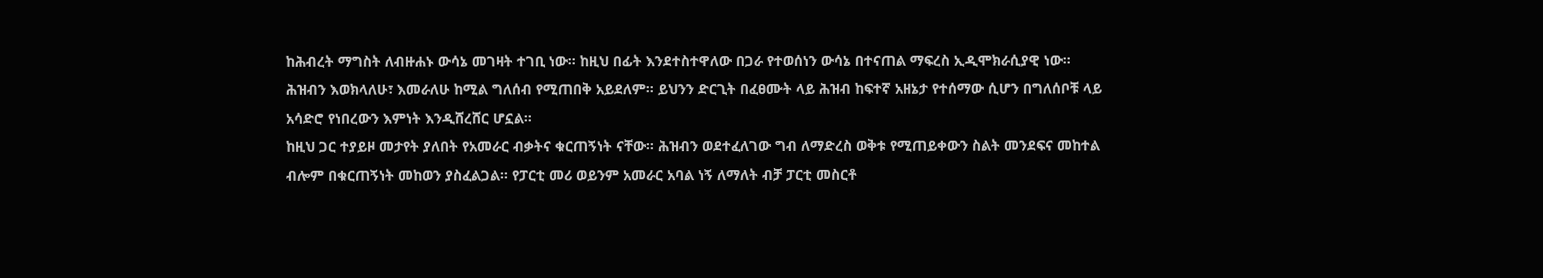ከሕብረት ማግስት ለብዙሐኑ ውሳኔ መገዛት ተገቢ ነው። ከዚህ በፊት እንደተስተዋለው በጋራ የተወሰነን ውሳኔ በተናጠል ማፍረስ ኢዲሞክራሲያዊ ነው። ሕዝብን እወክላለሁ፣ እመራለሁ ከሚል ግለሰብ የሚጠበቅ አይደለም። ይህንን ድርጊት በፈፀሙት ላይ ሕዝብ ከፍተኛ አዘኔታ የተሰማው ሲሆን በግለሰቦቹ ላይ አሳድሮ የነበረውን እምነት እንዲሸረሸር ሆኗል።
ከዚህ ጋር ተያይዞ መታየት ያለበት የአመራር ብቃትና ቁርጠኝነት ናቸው። ሕዝብን ወደተፈለገው ግብ ለማድረስ ወቅቱ የሚጠይቀውን ስልት መንደፍና መከተል ብሎም በቁርጠኝነት መከወን ያስፈልጋል። የፓርቲ መሪ ወይንም አመራር አባል ነኝ ለማለት ብቻ ፓርቲ መስርቶ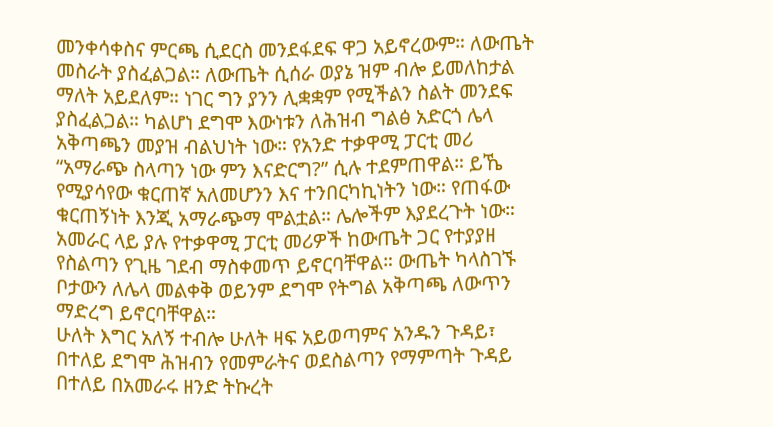መንቀሳቀስና ምርጫ ሲደርስ መንደፋደፍ ዋጋ አይኖረውም። ለውጤት መስራት ያስፈልጋል። ለውጤት ሲሰራ ወያኔ ዝም ብሎ ይመለከታል ማለት አይደለም። ነገር ግን ያንን ሊቋቋም የሚችልን ስልት መንደፍ ያስፈልጋል። ካልሆነ ደግሞ እውነቱን ለሕዝብ ግልፅ አድርጎ ሌላ አቅጣጫን መያዝ ብልህነት ነው። የአንድ ተቃዋሚ ፓርቲ መሪ “አማራጭ ስላጣን ነው ምን እናድርግ?” ሲሉ ተደምጠዋል። ይኼ የሚያሳየው ቁርጠኛ አለመሆንን እና ተንበርካኪነትን ነው። የጠፋው ቁርጠኝነት እንጂ አማራጭማ ሞልቷል። ሌሎችም እያደረጉት ነው። አመራር ላይ ያሉ የተቃዋሚ ፓርቲ መሪዎች ከውጤት ጋር የተያያዘ የስልጣን የጊዜ ገደብ ማስቀመጥ ይኖርባቸዋል። ውጤት ካላስገኙ ቦታውን ለሌላ መልቀቅ ወይንም ደግሞ የትግል አቅጣጫ ለውጥን ማድረግ ይኖርባቸዋል።
ሁለት እግር አለኝ ተብሎ ሁለት ዛፍ አይወጣምና አንዱን ጉዳይ፣ በተለይ ደግሞ ሕዝብን የመምራትና ወደስልጣን የማምጣት ጉዳይ በተለይ በአመራሩ ዘንድ ትኩረት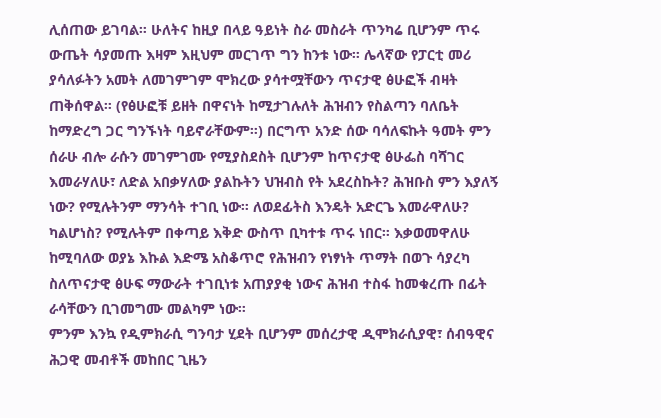ሊሰጠው ይገባል። ሁለትና ከዚያ በላይ ዓይነት ስራ መስራት ጥንካሬ ቢሆንም ጥሩ ውጤት ሳያመጡ እዛም እዚህም መርገጥ ግን ከንቱ ነው። ሌላኛው የፓርቲ መሪ ያሳለፉትን አመት ለመገምገም ሞክረው ያሳተሟቸውን ጥናታዊ ፅሁፎች ብዛት ጠቅሰዋል። (የፅሁፎቹ ይዘት በዋናነት ከሚታገሉለት ሕዝብን የስልጣን ባለቤት ከማድረግ ጋር ግንኙነት ባይኖራቸውም።) በርግጥ አንድ ሰው ባሳለፍኩት ዓመት ምን ሰራሁ ብሎ ራሱን መገምገሙ የሚያስደስት ቢሆንም ከጥናታዊ ፅሁፌስ ባሻገር እመራሃለሁ፣ ለድል አበቃሃለው ያልኩትን ህዝብስ የት አደረስኩት? ሕዝቡስ ምን እያለኝ ነው? የሚሉትንም ማንሳት ተገቢ ነው። ለወደፊትስ እንዴት አድርጌ እመራዋለሁ? ካልሆነስ? የሚሉትም በቀጣይ እቅድ ውስጥ ቢካተቱ ጥሩ ነበር። እቃወመዋለሁ ከሚባለው ወያኔ እኩል እድሜ አስቆጥሮ የሕዝብን የነፃነት ጥማት በወጉ ሳያረካ ስለጥናታዊ ፅሁፍ ማውራት ተገቢነቱ አጠያያቂ ነውና ሕዝብ ተስፋ ከመቁረጡ በፊት ራሳቸውን ቢገመግሙ መልካም ነው።
ምንም እንኳ የዲምክራሲ ግንባታ ሂደት ቢሆንም መሰረታዊ ዲሞክራሲያዊ፣ ሰብዓዊና ሕጋዊ መብቶች መከበር ጊዜን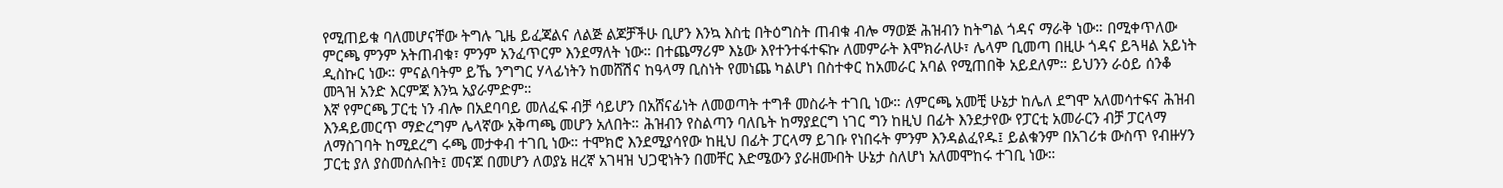የሚጠይቁ ባለመሆናቸው ትግሉ ጊዜ ይፈጃልና ለልጅ ልጆቻችሁ ቢሆን እንኳ እስቲ በትዕግስት ጠብቁ ብሎ ማወጅ ሕዝብን ከትግል ጎዳና ማራቅ ነው። በሚቀጥለው ምርጫ ምንም አትጠብቁ፣ ምንም አንፈጥርም እንደማለት ነው። በተጨማሪም እኔው እየተንተፋተፍኩ ለመምራት እሞክራለሁ፣ ሌላም ቢመጣ በዚሁ ጎዳና ይጓዛል አይነት ዲስኩር ነው። ምናልባትም ይኼ ንግግር ሃላፊነትን ከመሸሽና ከዓላማ ቢስነት የመነጨ ካልሆነ በስተቀር ከአመራር አባል የሚጠበቅ አይደለም። ይህንን ራዕይ ሰንቆ መጓዝ አንድ እርምጃ እንኳ አያራምድም።
እኛ የምርጫ ፓርቲ ነን ብሎ በአደባባይ መለፈፍ ብቻ ሳይሆን በአሸናፊነት ለመወጣት ተግቶ መስራት ተገቢ ነው። ለምርጫ አመቺ ሁኔታ ከሌለ ደግሞ አለመሳተፍና ሕዝብ እንዳይመርጥ ማድረግም ሌላኛው አቅጣጫ መሆን አለበት። ሕዝብን የስልጣን ባለቤት ከማያደርግ ነገር ግን ከዚህ በፊት እንደታየው የፓርቲ አመራርን ብቻ ፓርላማ ለማስገባት ከሚደረግ ሩጫ መታቀብ ተገቢ ነው። ተሞክሮ እንደሚያሳየው ከዚህ በፊት ፓርላማ ይገቡ የነበሩት ምንም እንዳልፈየዱ፤ ይልቁንም በአገሪቱ ውስጥ የብዙሃን ፓርቲ ያለ ያስመሰሉበት፤ መናጆ በመሆን ለወያኔ ዘረኛ አገዛዝ ህጋዊነትን በመቸር እድሜውን ያራዘሙበት ሁኔታ ስለሆነ አለመሞከሩ ተገቢ ነው።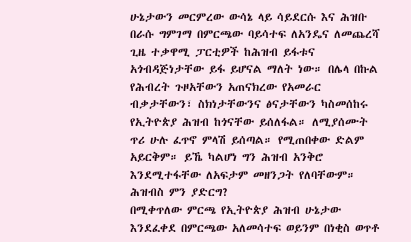ሁኔታውን መርምረው ውሳኔ ላይ ሳይደርሱ እና ሕዝቡ በራሱ ግምገማ በምርጫው ባይሳተፍ ለአንዴና ለመጨረሻ ጊዜ ተቃዋሚ ፓርቲዎች ከሕዝብ ይፋቱና አጎብዳጅነታቸው ይፋ ይሆናል ማለት ነው። በሌላ በኩል የሕብረት ጉዞአቸውን አጠናክረው የአመራር ብቃታቸውን፣ ስክነታቸውንና ፅናታቸውን ካስመሰከሩ የኢትዮጵያ ሕዝብ ከጎናቸው ይሰለፋል። ለሚያሰሙት ጥሪ ሁሉ ፈጥኖ ምላሽ ይሰጣል። የሚጠበቀው ድልም አይርቅም። ይኼ ካልሆነ ግን ሕዝብ አንቅሮ እንደሚተፋቸው ለአፍታም መዘንጋት የለባቸውም።
ሕዝብስ ምን ያድርግ?
በሚቀጥለው ምርጫ የኢትዮጵያ ሕዝብ ሁኔታው እንደፈቀደ በምርጫው አለመሳተፍ ወይንም በነቂስ ወጥቶ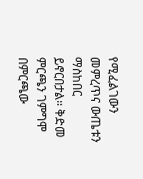የሚፈልገውን መምረጥና ውጤቱን ማስከበር ይኖርበታል። ቅድመ ምርጫን ገምግሞ በምርጫው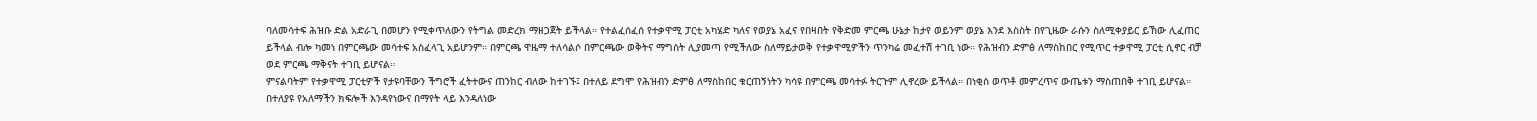ባለመሳተፍ ሕዝቡ ድል አድራጊ በመሆን የሚቀጥለውን የትግል መድረክ ማዘጋጀት ይችላል። የተልፈሰፈሰ የተቃዋሚ ፓርቲ አካሄድ ካለና የወያኔ አፈና የበዛበት የቅድመ ምርጫ ሁኔታ ከታየ ወይንም ወያኔ እንደ እስስት በየጊዜው ራሱን ስለሚቀያይር ይኸው ሊፈጠር ይችላል ብሎ ካመነ በምርጫው መሳተፍ አስፈላጊ አይሆንም። በምርጫ ዋዜማ ተለሳልሶ በምርጫው ወቅትና ማግስት ሊያመጣ የሚችለው ስለማይታወቅ የተቃዋሚዎችን ጥንካሬ መፈተሽ ተገቢ ነው። የሕዝብን ድምፅ ለማስከበር የሚጥር ተቃዋሚ ፓርቲ ሲኖር ብቻ ወደ ምርጫ ማቅናት ተገቢ ይሆናል።
ምናልባትም የተቃዋሚ ፓርቲዎች የታዩባቸውን ችግሮች ፈትተውና ጠንከር ብለው ከተገኙ፤ በተለይ ደግሞ የሕዝብን ድምፅ ለማስከበር ቁርጠኝነትን ካሳዩ በምርጫ መሳተፉ ትርጉም ሊኖረው ይችላል። በነቂስ ወጥቶ መምረጥና ውጤቱን ማስጠበቅ ተገቢ ይሆናል። በተለያዩ የአለማችን ክፍሎች እንዳየነውና በማየት ላይ እንዳለነው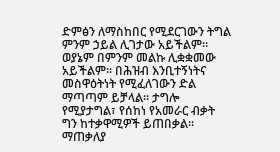ድምፅን ለማስከበር የሚደርገውን ትግል ምንም ኃይል ሊገታው አይችልም። ወያኔም በምንም መልኩ ሊቋቋመው አይችልም። በሕዝብ እንቢተኝነትና መስዋዕትነት የሚፈለገውን ድል ማጣጣም ይቻላል። ታግሎ የሚያታግል፣ የሰከነ የአመራር ብቃት ግን ከተቃዋሚዎች ይጠበቃል።
ማጠቃለያ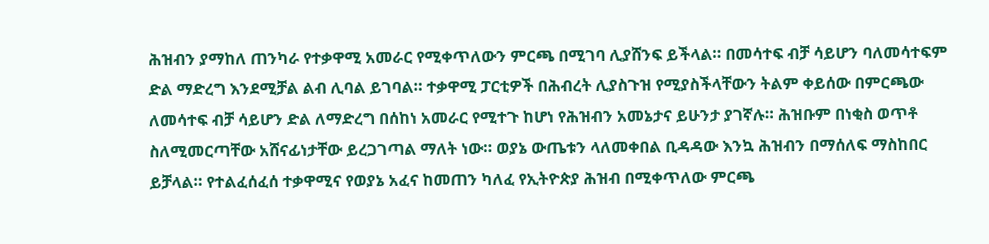ሕዝብን ያማከለ ጠንካራ የተቃዋሚ አመራር የሚቀጥለውን ምርጫ በሚገባ ሊያሸንፍ ይችላል። በመሳተፍ ብቻ ሳይሆን ባለመሳተፍም ድል ማድረግ እንደሚቻል ልብ ሊባል ይገባል። ተቃዋሚ ፓርቲዎች በሕብረት ሊያስጉዝ የሚያስችላቸውን ትልም ቀይሰው በምርጫው ለመሳተፍ ብቻ ሳይሆን ድል ለማድረግ በሰከነ አመራር የሚተጉ ከሆነ የሕዝብን አመኔታና ይሁንታ ያገኛሉ። ሕዝቡም በነቂስ ወጥቶ ስለሚመርጣቸው አሸናፊነታቸው ይረጋገጣል ማለት ነው። ወያኔ ውጤቱን ላለመቀበል ቢዳዳው እንኳ ሕዝብን በማሰለፍ ማስከበር ይቻላል። የተልፈሰፈሰ ተቃዋሚና የወያኔ አፈና ከመጠን ካለፈ የኢትዮጵያ ሕዝብ በሚቀጥለው ምርጫ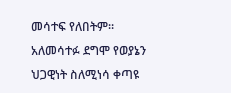መሳተፍ የለበትም። አለመሳተፉ ደግሞ የወያኔን ህጋዊነት ስለሚነሳ ቀጣዩ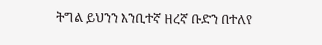ትግል ይህንን እንቢተኛ ዘረኛ ቡድን በተለየ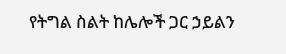የትግል ስልት ከሌሎች ጋር ኃይልን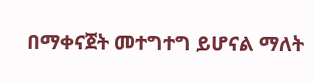በማቀናጀት መተግተግ ይሆናል ማለት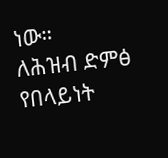ነው።
ለሕዝብ ድምፅ የበላይነት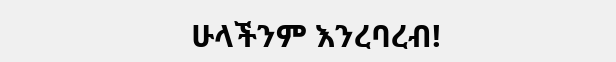ሁላችንም እንረባረብ!